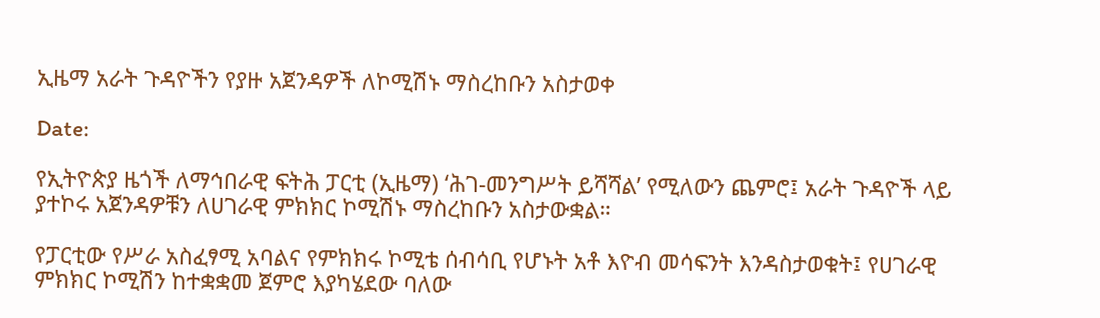ኢዜማ አራት ጉዳዮችን የያዙ አጀንዳዎች ለኮሚሽኑ ማስረከቡን አስታወቀ

Date:

የኢትዮጵያ ዜጎች ለማኅበራዊ ፍትሕ ፓርቲ (ኢዜማ) ‘ሕገ-መንግሥት ይሻሻል’ የሚለውን ጨምሮ፤ አራት ጉዳዮች ላይ ያተኮሩ አጀንዳዎቹን ለሀገራዊ ምክክር ኮሚሽኑ ማስረከቡን አስታውቋል።

የፓርቲው የሥራ አስፈፃሚ አባልና የምክክሩ ኮሚቴ ሰብሳቢ የሆኑት አቶ እዮብ መሳፍንት እንዳስታወቁት፤ የሀገራዊ ምክክር ኮሚሽን ከተቋቋመ ጀምሮ እያካሄደው ባለው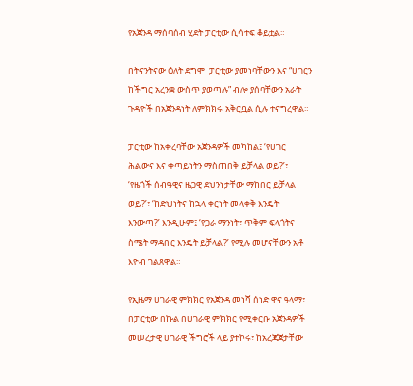የአጀንዳ ማሰባሰብ ሂደት ፓርቲው ሲሳተፍ ቆይቷል።

በትናንትናው ዕለት ደግሞ  ፓርቲው ያመነባቸውን እና “ሀገርን ከችግር አረንቋ ውስጥ ያወጣሉ” ብሎ ያሰባቸውን አራት ጉዳዮች በአጀንዳነት ለምክክሩ አቅርቧል ሲሉ ተናግረዋል።

ፓርቲው ከአቀረባቸው አጀንዳዎች መካከል፤ ‘የሀገር ሕልውና እና ቀጣይነትን ማስጠበቅ ይቻላል ወይ?’፣ ‘የዜጎች ሰብዓዊና ዜጋዊ ደህንነታቸው ማከበር ይቻላል ወይ?’፣ ‘ከድህነትና ከኋላ ቀርነት መላቀቅ እንዴት እንውጣ?’ እንዲሁም፤ ‘የጋራ ማንነት፣ ጥቅም ፍላጎትና ስሜት ማዳበር እንዴት ይቻላል?’ የሚሉ መሆናቸውን አቶ እዮብ ገልጸዋል።

የኢዜማ ሀገራዊ ምክክር የአጀንዳ መነሻ ሰነድ ዋና ዓላማ፣ በፓርቲው በኩል በሀገራዊ ምክክር የሚቀርቡ አጀንዳዎች መሠረታዊ ሀገራዊ ችግሮች ላይ ያተኮሩ፣ ከአረጃጀታቸው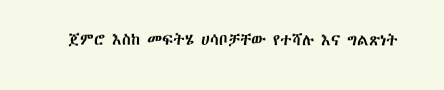ጀምሮ እስከ መፍትሄ ሀሳቦቻቸው የተሻሉ እና ግልጽነት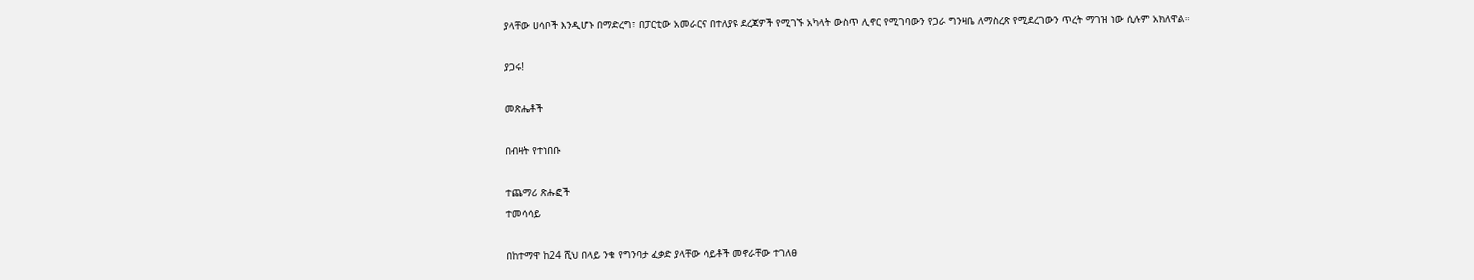ያላቸው ሀሳቦች እንዲሆኑ በማድረግ፣ በፓርቲው አመራርና በተለያዩ ደረጃዎች የሚገኙ አካላት ውስጥ ሊኖር የሚገባውን የጋራ ግንዛቤ ለማስረጽ የሚደረገውን ጥረት ማገዝ ነው ሲሉም አክለዋል።

ያጋሩ!

መጽሔቶች

በብዛት የተነበቡ

ተጨማሪ ጽሑፎች
ተመሳሳይ

በከተማዋ ከ24 ሺህ በላይ ንቁ የግንባታ ፈቃድ ያላቸው ሳይቶች መኖራቸው ተገለፀ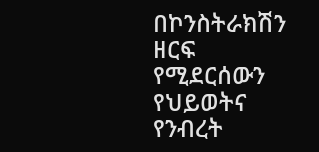በኮንስትራክሽን ዘርፍ የሚደርሰውን የህይወትና የንብረት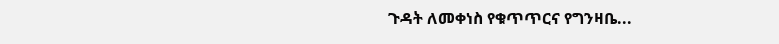ጉዳት ለመቀነስ የቁጥጥርና የግንዛቤ...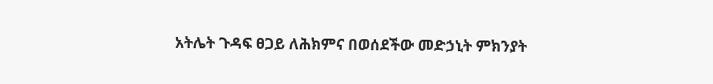አትሌት ጉዳፍ ፀጋይ ለሕክምና በወሰደችው መድኃኒት ምክንያት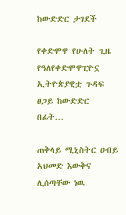ከውድድር ታገደች

የቀድሞዋ የሁለት ጊዜ የዓለየቀድሞዋፒዮኗ ኢትዮጵያዊቷ ጉዳፍ ፀጋይ ከውድድር በፊት...

ጠቅላይ ሚኒስትር ዐብይ አህመድ እውቅና ሊሰጣቸው ነዉ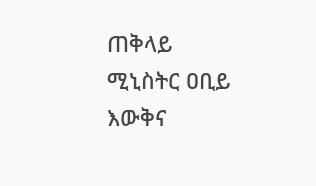ጠቅላይ ሚኒስትር ዐቢይ እውቅና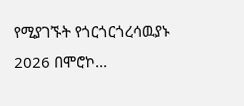የሚያገኙት የጎርጎርጎረሳዉያኑ 2026 በሞሮኮ...